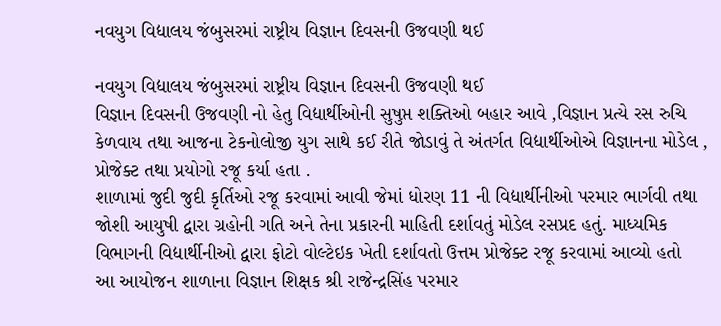નવયુગ વિદ્યાલય જંબુસરમાં રાષ્ટ્રીય વિજ્ઞાન દિવસની ઉજવણી થઈ

નવયુગ વિદ્યાલય જંબુસરમાં રાષ્ટ્રીય વિજ્ઞાન દિવસની ઉજવણી થઈ
વિજ્ઞાન દિવસની ઉજવણી નો હેતુ વિદ્યાર્થીઓની સુષુપ્ત શક્તિઓ બહાર આવે ,વિજ્ઞાન પ્રત્યે રસ રુચિ કેળવાય તથા આજના ટેકનોલોજી યુગ સાથે કઈ રીતે જોડાવું તે અંતર્ગત વિદ્યાર્થીઓએ વિજ્ઞાનના મોડેલ , પ્રોજેક્ટ તથા પ્રયોગો રજૂ કર્યા હતા .
શાળામાં જુદી જુદી કૃર્તિઓ રજૂ કરવામાં આવી જેમાં ધોરણ 11 ની વિદ્યાર્થીનીઓ પરમાર ભાર્ગવી તથા જોશી આયુષી દ્વારા ગ્રહોની ગતિ અને તેના પ્રકારની માહિતી દર્શાવતું મોડેલ રસપ્રદ હતું. માધ્યમિક વિભાગની વિદ્યાર્થીનીઓ દ્વારા ફોટો વોલ્ટેઇક ખેતી દર્શાવતો ઉત્તમ પ્રોજેક્ટ રજૂ કરવામાં આવ્યો હતો
આ આયોજન શાળાના વિજ્ઞાન શિક્ષક શ્રી રાજેન્દ્રસિંહ પરમાર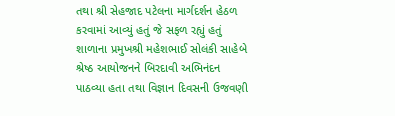તથા શ્રી સેહજાદ પટેલના માર્ગદર્શન હેઠળ કરવામાં આવ્યું હતું જે સફળ રહ્યું હતું
શાળાના પ્રમુખશ્રી મહેશભાઈ સોલંકી સાહેબે શ્રેષ્ઠ આયોજનને બિરદાવી અભિનંદન પાઠવ્યા હતા તથા વિજ્ઞાન દિવસની ઉજવણી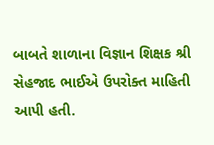બાબતે શાળાના વિજ્ઞાન શિક્ષક શ્રી સેહજાદ ભાઈએ ઉપરોક્ત માહિતી આપી હતી.